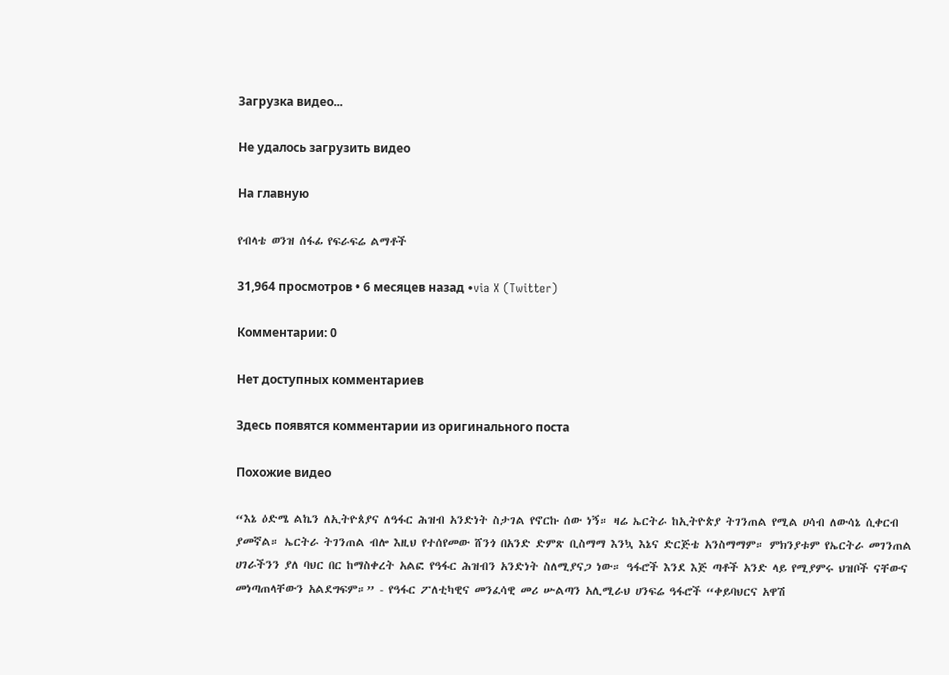Загрузка видео...

Не удалось загрузить видео

На главную

የብላቴ ወንዝ ሰፋፊ የፍራፍሬ ልማቶች

31,964 просмотров • 6 месяцев назад •via X (Twitter)

Комментарии: 0

Нет доступных комментариев

Здесь появятся комментарии из оригинального поста

Похожие видео

“እኔ ዕድሜ ልኬን ለኢትዮጰያና ለዓፋር ሕዝብ አንድነት ስታገል የኖርኩ ሰው ነኝ። ዛሬ ኤርትራ ከኢትዮጵያ ትገንጠል የሚል ሀሳብ ለውሳኔ ሲቀርብ ያመኛል። ኤርትራ ትገንጠል ብሎ እዚህ የተሰየመው ሸንጎ በአንድ ድምጽ ቢስማማ እንኳ እኔና ድርጅቴ አንስማማም። ምክንያቱም የኤርትራ መገንጠል ሀገራችንን ያለ ባህር በር ከማስቀረት አልፎ የዓፋር ሕዝብን አንድነት ስለሚያናጋ ነው። ዓፋሮች እንደ እጅ ጣቶች አንድ ላይ የሚያምሩ ህዝቦች ናቸውና መነጣጠላቸውን አልደግፍም።” - የዓፋር ፖለቲካዊና መንፈሳዊ መሪ ሡልጣን አሊሚራህ ሀንፍሬ ዓፋሮች “ቀይባህርና አዋሽ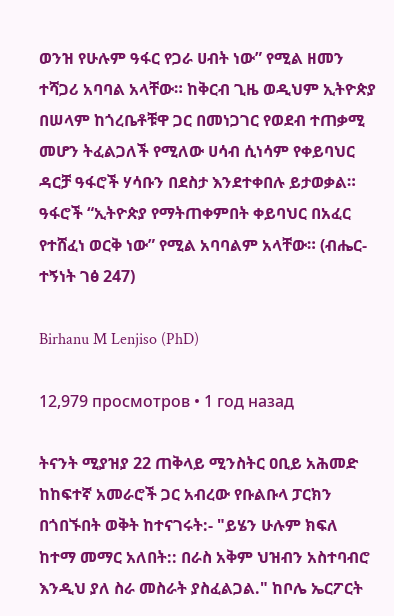ወንዝ የሁሉም ዓፋር የጋራ ሀብት ነው” የሚል ዘመን ተሻጋሪ አባባል አላቸው። ከቅርብ ጊዜ ወዲህም ኢትዮጵያ በሠላም ከጎረቤቶቹዋ ጋር በመነጋገር የወደብ ተጠቃሚ መሆን ትፈልጋለች የሚለው ሀሳብ ሲነሳም የቀይባህር ዳርቻ ዓፋሮች ሃሳቡን በደስታ እንደተቀበሉ ይታወቃል። ዓፋሮች “ኢትዮጵያ የማትጠቀምበት ቀይባህር በአፈር የተሸፈነ ወርቅ ነው” የሚል አባባልም አላቸው። (ብሔር-ተኝነት ገፅ 247)

Birhanu M Lenjiso (PhD)

12,979 просмотров • 1 год назад

ትናንት ሚያዝያ 22 ጠቅላይ ሚንስትር ዐቢይ አሕመድ ከከፍተኛ አመራሮች ጋር አብረው የቡልቡላ ፓርክን በጎበኙበት ወቅት ከተናገሩት:- "ይሄን ሁሉም ክፍለ ከተማ መማር አለበት:: በራስ አቅም ህዝብን አስተባብሮ እንዲህ ያለ ስራ መስራት ያስፈልጋል." ከቦሌ ኤርፖርት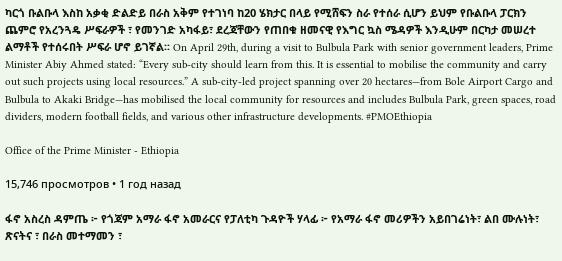ካርጎ ቡልቡላ እስከ አቃቂ ድልድይ በራስ አቅም የተገነባ ከ20 ሄክታር በላይ የሚሸፍን ስራ የተሰራ ሲሆን ይህም የቡልቡላ ፓርክን ጨምሮ የአረንጓዴ ሥፍራዎች ፣ የመንገድ አካፋይ፣ ደረጃቸውን የጠበቁ ዘመናዊ የእግር ኳስ ሜዳዎች እንዲሁም በርካታ መሠረተ ልማቶች የተሰሩበት ሥፍራ ሆኖ ይገኛል፡፡ On April 29th, during a visit to Bulbula Park with senior government leaders, Prime Minister Abiy Ahmed stated: “Every sub-city should learn from this. It is essential to mobilise the community and carry out such projects using local resources.” A sub-city-led project spanning over 20 hectares—from Bole Airport Cargo and Bulbula to Akaki Bridge—has mobilised the local community for resources and includes Bulbula Park, green spaces, road dividers, modern football fields, and various other infrastructure developments. #PMOEthiopia

Office of the Prime Minister - Ethiopia

15,746 просмотров • 1 год назад

ፋኖ አስረስ ዳምጤ ፦ የጎጃም አማራ ፋኖ አመራርና የፓለቲካ ጉዳዮች ሃላፊ ፦ የአማራ ፋኖ መሪዎችን አይበገሬነት፣ ልበ ሙሉነት፣ ጽናትና ፣ በራስ መተማመን ፣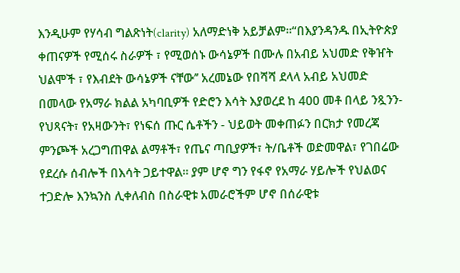እንዲሁም የሃሳብ ግልጽነት(clarity) አለማድነቅ አይቻልም።“በእያንዳንዱ በኢትዮጵያ ቀጠናዎች የሚሰሩ ስራዎች ፣ የሚወሰኑ ውሳኔዎች በሙሉ በአብይ አህመድ የቅዠት ህልሞች ፣ የእብደት ውሳኔዎች ናቸው’’ አረመኔው የበሻሻ ደላላ አብይ አህመድ በመላው የአማራ ክልል አካባቢዎች የድሮን እሳት እያወረደ ከ 400 መቶ በላይ ንጿንን- የህጻናት፣ የአዛውንት፣ የነፍሰ ጡር ሴቶችን - ህይወት መቀጠፉን በርክታ የመረጃ ምንጮች አረጋግጠዋል ልማቶች፣ የጤና ጣቢያዎች፣ ት/ቤቶች ወድመዋል፣ የገበሬው የደረሱ ሰብሎች በእሳት ጋይተዋል። ያም ሆኖ ግን የፋኖ የአማራ ሃይሎች የህልወና ተጋድሎ እንኳንስ ሊቀለብስ በስራዊቱ አመራሮችም ሆኖ በሰራዊቱ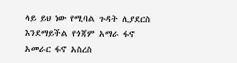ላይ ይህ ነው የሚባል ጉዳት ሊያደርስ እንደማይችል የጎጃም አማራ ፋኖ አመራር ፋኖ አስረስ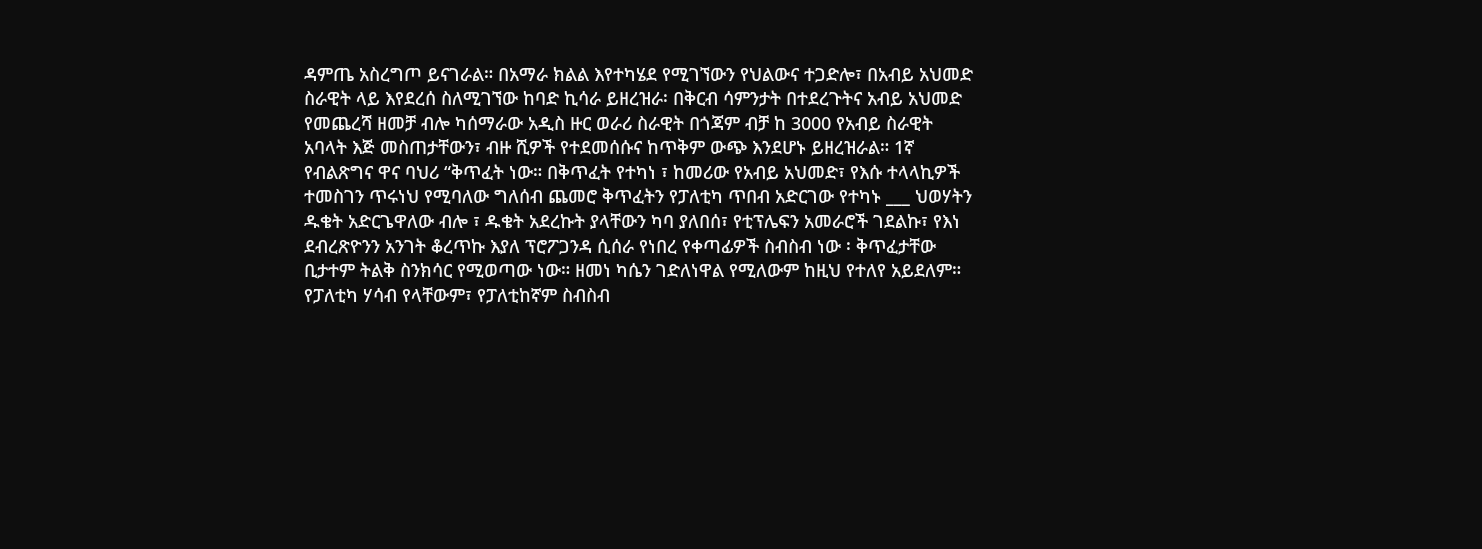ዳምጤ አስረግጦ ይናገራል። በአማራ ክልል እየተካሄደ የሚገኘውን የህልውና ተጋድሎ፣ በአብይ አህመድ ስራዊት ላይ እየደረሰ ስለሚገኘው ከባድ ኪሳራ ይዘረዝራ፡ በቅርብ ሳምንታት በተደረጉትና አብይ አህመድ የመጨረሻ ዘመቻ ብሎ ካሰማራው አዲስ ዙር ወራሪ ስራዊት በጎጃም ብቻ ከ 3000 የአብይ ስራዊት አባላት እጅ መስጠታቸውን፣ ብዙ ሺዎች የተደመሰሱና ከጥቅም ውጭ እንደሆኑ ይዘረዝራል። 1ኛ የብልጽግና ዋና ባህሪ “ቅጥፈት ነው። በቅጥፈት የተካነ ፣ ከመሪው የአብይ አህመድ፣ የእሱ ተላላኪዎች ተመስገን ጥሩነህ የሚባለው ግለሰብ ጨመሮ ቅጥፈትን የፓለቲካ ጥበብ አድርገው የተካኑ ___ ህወሃትን ዱቄት አድርጌዋለው ብሎ ፣ ዱቄት አደረኩት ያላቸውን ካባ ያለበሰ፣ የቲፕሌፍን አመራሮች ገደልኩ፣ የእነ ደብረጽዮንን አንገት ቆረጥኩ እያለ ፕሮፖጋንዳ ሲሰራ የነበረ የቀጣፊዎች ስብስብ ነው ፡ ቅጥፈታቸው ቢታተም ትልቅ ስንክሳር የሚወጣው ነው። ዘመነ ካሴን ገድለነዋል የሚለውም ከዚህ የተለየ አይደለም። የፓለቲካ ሃሳብ የላቸውም፣ የፓለቲከኛም ስብስብ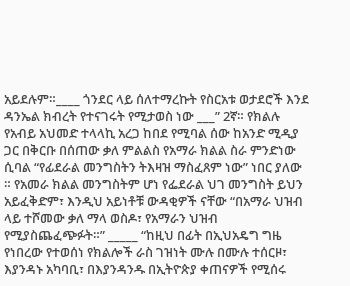አይደሉም።____ ጎንደር ላይ ሰለተማረኩት የስርአቱ ወታደሮች እንደ ዳንኤል ክብረት የተናገሩት የሚታወስ ነው ___” 2ኛ። የክልሉ የአብይ አህመድ ተላላኪ አረጋ ከበደ የሚባል ሰው ከአንድ ሚዲያ ጋር በቅርቡ በሰጠው ቃለ ምልልስ የአማራ ክልል ስራ ምንድነው ሲባል “የፊደራል መንግስትን ትእዛዝ ማስፈጸም ነው” ነበር ያለው ። የአመራ ክልል መንግስትም ሆነ የፌደራል ህገ መንግስት ይህን አይፈቅድም፣ እንዲህ አይነቶቹ ውዳቂዎች ናቸው “በአማራ ህዝብ ላይ ተሾመው ቃለ ማላ ወስዶ፣ የአማራን ህዝብ የሚያስጨፈጭፉት።” _____ “ከዚህ በፊት በኢህአዴግ ግዜ የነበረው የተወሰነ የክልሎች ራስ ገዝነት ሙሉ በሙሉ ተሰርዞ፣ እያንዳኑ አካባቢ፣ በእያንዳንዱ በኢትዮጵያ ቀጠናዎች የሚሰሩ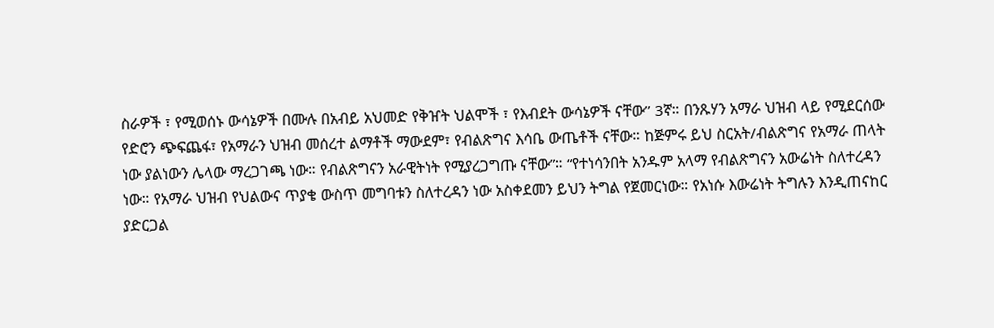ስራዎች ፣ የሚወሰኑ ውሳኔዎች በሙሉ በአብይ አህመድ የቅዠት ህልሞች ፣ የእብደት ውሳኔዎች ናቸው’’ 3ኛ። በንጹሃን አማራ ህዝብ ላይ የሚደርሰው የድሮን ጭፍጨፋ፣ የአማራን ህዝብ መሰረተ ልማቶች ማውደም፣ የብልጽግና እሳቤ ውጤቶች ናቸው። ከጅምሩ ይህ ስርአት/ብልጽግና የአማራ ጠላት ነው ያልነውን ሌላው ማረጋገጫ ነው። የብልጽግናን አራዊትነት የሚያረጋግጡ ናቸው”። “የተነሳንበት አንዱም አላማ የብልጽግናን አውሬነት ስለተረዳን ነው። የአማራ ህዝብ የህልውና ጥያቄ ውስጥ መግባቱን ስለተረዳን ነው አስቀደመን ይህን ትግል የጀመርነው። የአነሱ እውሬነት ትግሉን እንዲጠናከር ያድርጋል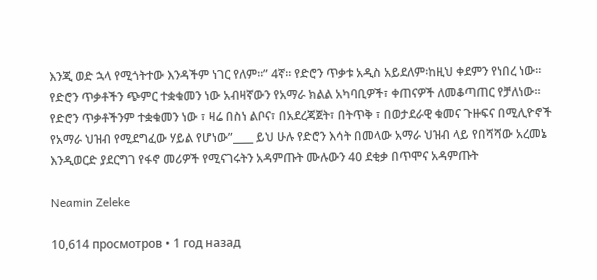እንጂ ወድ ኋላ የሚጎትተው እንዳችም ነገር የለም።” 4ኛ። የድሮን ጥቃቱ አዲስ አይደለም፡ከዚህ ቀደምን የነበረ ነው። የድሮን ጥቃቶችን ጭምር ተቋቁመን ነው አብዛኛውን የአማራ ክልል አካባቢዎች፣ ቀጠናዎች ለመቆጣጠር የቻለነው። የድሮን ጥቃቶችንም ተቋቁመን ነው ፣ ዛሬ በስነ ልቦና፣ በአደረጃጀት፣ በትጥቅ ፣ በወታደራዊ ቁመና ጉዙፍና በሚሊዮኖች የአማራ ህዝብ የሚደግፈው ሃይል የሆነው”____ ይህ ሁሉ የድሮን እሳት በመላው አማራ ህዝብ ላይ የበሻሻው አረመኔ እንዲወርድ ያደርግገ የፋኖ መሪዎች የሚናገሩትን አዳምጡት ሙሉውን 40 ደቂቃ በጥሞና አዳምጡት

Neamin Zeleke

10,614 просмотров • 1 год назад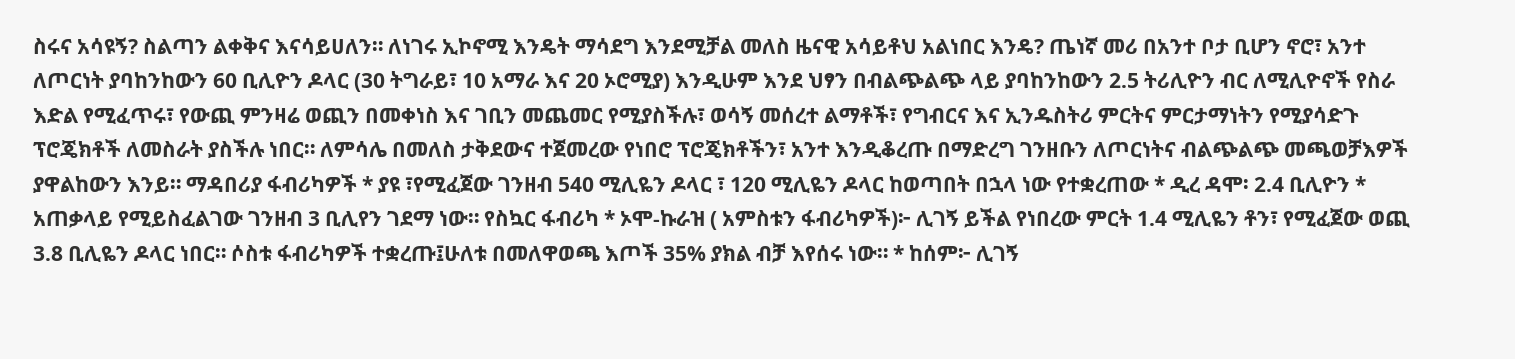ስሩና አሳዩኝ? ስልጣን ልቀቅና እናሳይሀለን። ለነገሩ ኢኮኖሚ እንዴት ማሳደግ እንደሚቻል መለስ ዜናዊ አሳይቶህ አልነበር እንዴ? ጤነኛ መሪ በአንተ ቦታ ቢሆን ኖሮ፣ አንተ ለጦርነት ያባከንከውን 60 ቢሊዮን ዶላር (30 ትግራይ፣ 10 አማራ እና 20 ኦሮሚያ) እንዲሁም እንደ ህፃን በብልጭልጭ ላይ ያባከንከውን 2.5 ትሪሊዮን ብር ለሚሊዮኖች የስራ እድል የሚፈጥሩ፣ የውጪ ምንዛሬ ወጪን በመቀነስ እና ገቢን መጨመር የሚያስችሉ፣ ወሳኝ መሰረተ ልማቶች፣ የግብርና እና ኢንዱስትሪ ምርትና ምርታማነትን የሚያሳድጉ ፕሮጄክቶች ለመስራት ያስችሉ ነበር። ለምሳሌ በመለስ ታቅደውና ተጀመረው የነበሮ ፕሮጄክቶችን፣ አንተ እንዲቆረጡ በማድረግ ገንዘቡን ለጦርነትና ብልጭልጭ መጫወቻእዎች ያዋልከውን እንይ። ማዳበሪያ ፋብሪካዎች * ያዩ ፣የሚፈጀው ገንዘብ 540 ሚሊዬን ዶላር ፣ 120 ሚሊዬን ዶላር ከወጣበት በኋላ ነው የተቋረጠው * ዲረ ዳሞ፡ 2.4 ቢሊዮን * አጠቃላይ የሚይስፈልገው ገንዘብ 3 ቢሊየን ገደማ ነው። የስኳር ፋብሪካ * ኦሞ-ኩራዝ ( አምስቱን ፋብሪካዎች)፦ ሊገኝ ይችል የነበረው ምርት 1.4 ሚሊዬን ቶን፣ የሚፈጀው ወጪ 3.8 ቢሊዬን ዶላር ነበር። ሶስቱ ፋብሪካዎች ተቋረጡ፤ሁለቱ በመለዋወጫ እጦች 35% ያክል ብቻ እየሰሩ ነው። * ከሰም፦ ሊገኝ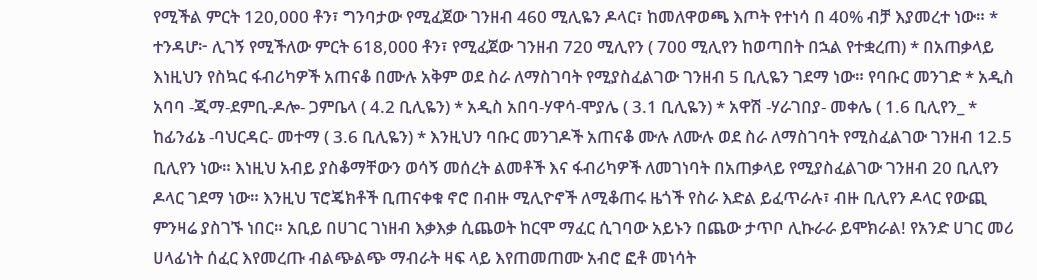የሚችል ምርት 120,000 ቶን፣ ግንባታው የሚፈጀው ገንዘብ 460 ሚሊዬን ዶላር፣ ከመለዋወጫ እጦት የተነሳ በ 40% ብቻ እያመረተ ነው። * ተንዳሆ፦ ሊገኝ የሚችለው ምርት 618,000 ቶን፣ የሚፈጀው ገንዘብ 720 ሚሊየን ( 700 ሚሊየን ከወጣበት በኋል የተቋረጠ) * በአጠቃላይ እነዚህን የስኳር ፋብሪካዎች አጠናቆ በሙሉ አቅም ወደ ስራ ለማስገባት የሚያስፈልገው ገንዘብ 5 ቢሊዬን ገደማ ነው። የባቡር መንገድ * አዲስ አባባ -ጂማ-ደምቢ-ዶሎ- ጋምቤላ ( 4.2 ቢሊዬን) * አዲስ አበባ-ሃዋሳ-ሞያሌ ( 3.1 ቢሊዬን) * አዋሽ -ሃራገበያ- መቀሌ ( 1.6 ቢሊየን_ * ከፊንፊኔ -ባህርዳር- መተማ ( 3.6 ቢሊዬን) * እንዚህን ባቡር መንገዶች አጠናቆ ሙሉ ለሙሉ ወደ ስራ ለማስገባት የሚስፈልገው ገንዘብ 12.5 ቢሊየን ነው። እነዚህ አብይ ያስቆማቸውን ወሳኝ መሰረት ልመቶች እና ፋብሪካዎች ለመገነባት በአጠቃላይ የሚያስፈልገው ገንዘብ 20 ቢሊየን ዶላር ገደማ ነው። እንዚህ ፕሮጄክቶች ቢጠናቀቁ ኖሮ በብዙ ሚሊዮኖች ለሚቆጠሩ ዜጎች የስራ እድል ይፈጥራሉ፣ ብዙ ቢሊየን ዶላር የውጪ ምንዛሬ ያስገኙ ነበር። አቢይ በሀገር ገነዘብ እቃእቃ ሲጨወት ከርሞ ማፈር ሲገባው አይኑን በጨው ታጥቦ ሊኩራራ ይሞክራል! የአንድ ሀገር መሪ ሀላፊነት ሰፈር እየመረጡ ብልጭልጭ ማብራት ዛፍ ላይ እየጠመጠሙ አብሮ ፎቶ መነሳት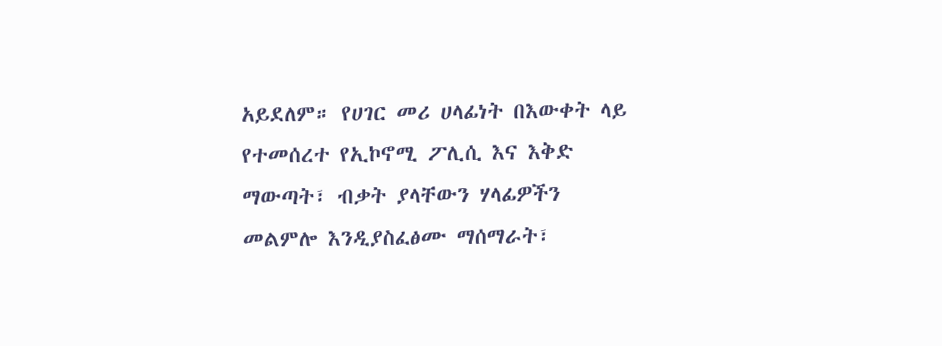አይደለም። የሀገር መሪ ሀላፊነት በእውቀት ላይ የተመሰረተ የኢኮኖሚ ፖሊሲ እና እቅድ ማውጣት፣ ብቃት ያላቸውን ሃላፊዎችን መልምሎ እንዲያስፈፅሙ ማሰማራት፣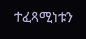ተፈጻሚነቱን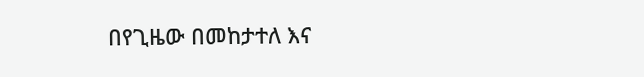በየጊዜው በመከታተለ እና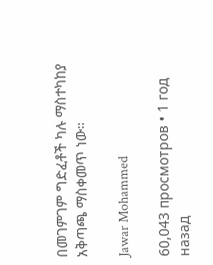በመገምገም ግድፈቶች ካሉ ማስተካከያ አቅጣጫ ማስቀመጥ ነው።

Jawar Mohammed

60,043 просмотров • 1 год назад